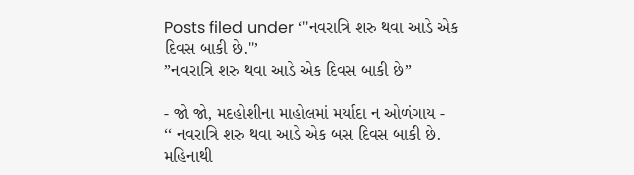Posts filed under ‘''નવરાત્રિ શરુ થવા આડે એક દિવસ બાકી છે.''’
”નવરાત્રિ શરુ થવા આડે એક દિવસ બાકી છે”

- જો જો, મદહોશીના માહોલમાં મર્યાદા ન ઓળંગાય -
‘‘ નવરાત્રિ શરુ થવા આડે એક બસ દિવસ બાકી છે. મહિનાથી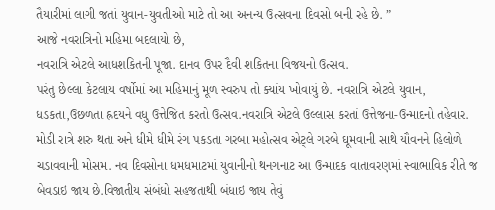તૈયારીમાં લાગી જતાં યુવાન-યુવતીઓ માટે તો આ અનન્ય ઉત્સવના દિવસો બની રહે છે. ”
આજે નવરાત્રિનો મહિમા બદલાયો છે,
નવરાત્રિ એટલે આધશકિતની પૂજા. દાનવ ઉપર દૈવી શકિતના વિજયનો ઉત્સવ.
પરંતુ છેલ્લા કેટલાય વર્ષોમાં આ મહિમાનું મૂળ સ્વરુપ તો ક્યાંય ખોવાયું છે. નવરાત્રિ એટલે યુવાન, ધડકતા,ઉછળતા હ્રદયને વધુ ઉત્તેજિત કરતો ઉત્સવ.નવરાત્રિ એટલે ઉલ્લાસ કરતાં ઉત્તેજના-ઉન્માદનો તહેવાર.
મોડી રાત્રે શરુ થતા અને ધીમે ધીમે રંગ પકડતા ગરબા મહોત્સવ એટ્લે ગરબે ઘૂમવાની સાથે યૌવનને હિલોળે ચડાવવાની મોસમ. નવ દિવસોના ધમધમાટમાં યુવાનીનો થનગનાટ આ ઉન્માદક વાતાવરણમાં સ્વાભાવિક રીતે જ બેવડાઇ જાય છે.વિજાતીય સંબંધો સહજતાથી બંધાઇ જાય તેવું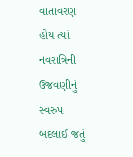વાતાવરણ હોય ત્યાં નવરાત્રિની ઉજવણીનું સ્વરુપ બદલાઈ જતું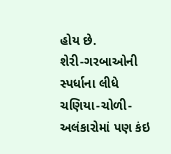હોય છે.
શેરી-ગરબાઓની સ્પર્ધાના લીધે ચણિયા-ચોળી-અલંકારોમાં પણ કંઇ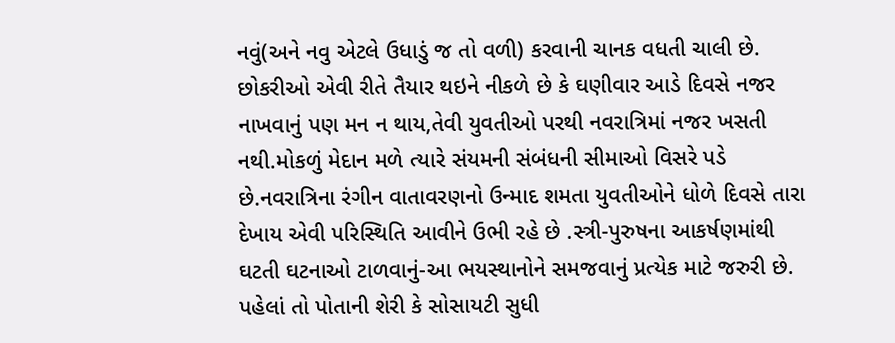નવું(અને નવુ એટલે ઉધાડું જ તો વળી) કરવાની ચાનક વધતી ચાલી છે. છોકરીઓ એવી રીતે તૈયાર થઇને નીકળે છે કે ઘણીવાર આડે દિવસે નજર નાખવાનું પણ મન ન થાય,તેવી યુવતીઓ પરથી નવરાત્રિમાં નજર ખસતી નથી.મોકળું મેદાન મળે ત્યારે સંયમની સંબંધની સીમાઓ વિસરે પડે છે.નવરાત્રિના રંગીન વાતાવરણનો ઉન્માદ શમતા યુવતીઓને ધોળે દિવસે તારા દેખાય એવી પરિસ્થિતિ આવીને ઉભી રહે છે .સ્ત્રી-પુરુષના આકર્ષણમાંથી ઘટતી ઘટનાઓ ટાળવાનું-આ ભયસ્થાનોને સમજવાનું પ્રત્યેક માટે જરુરી છે.
પહેલાં તો પોતાની શેરી કે સોસાયટી સુધી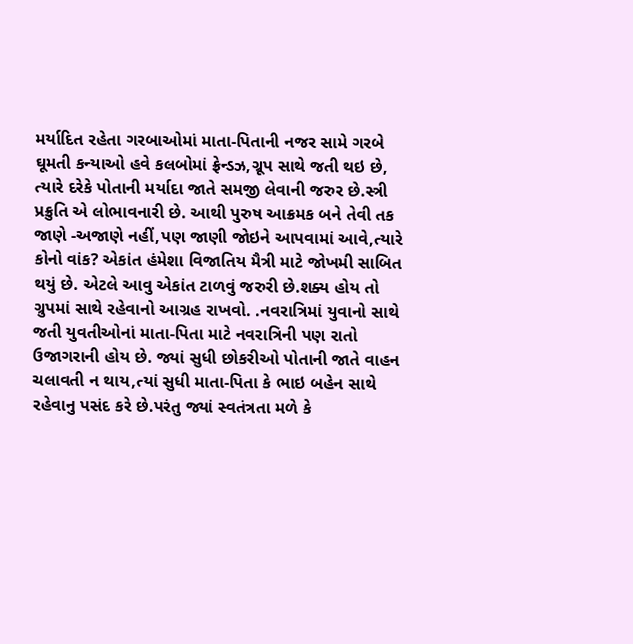મર્યાદિત રહેતા ગરબાઓમાં માતા-પિતાની નજર સામે ગરબે ઘૂમતી કન્યાઓ હવે કલબોમાં ફ્રેન્ડઝ,ગ્રૂપ સાથે જતી થઇ છે, ત્યારે દરેકે પોતાની મર્યાદા જાતે સમજી લેવાની જરુર છે.સ્ત્રી પ્રક્રુતિ એ લોભાવનારી છે. આથી પુરુષ આક્રમક બને તેવી તક જાણે -અજાણે નહીં,પણ જાણી જોઇને આપવામાં આવે,ત્યારે કોનો વાંક? એકાંત હંમેશા વિજાતિય મૈત્રી માટે જોખમી સાબિત થયું છે. એટલે આવુ એકાંત ટાળવું જરુરી છે.શક્ય હોય તો ગ્રુપમાં સાથે રહેવાનો આગ્રહ રાખવો. .નવરાત્રિમાં યુવાનો સાથે જતી યુવતીઓનાં માતા-પિતા માટે નવરાત્રિની પણ રાતો ઉજાગરાની હોય છે. જ્યાં સુધી છોકરીઓ પોતાની જાતે વાહન ચલાવતી ન થાય,ત્યાં સુધી માતા-પિતા કે ભાઇ બહેન સાથે રહેવાનુ પસંદ કરે છે.પરંતુ જ્યાં સ્વતંત્રતા મળે કે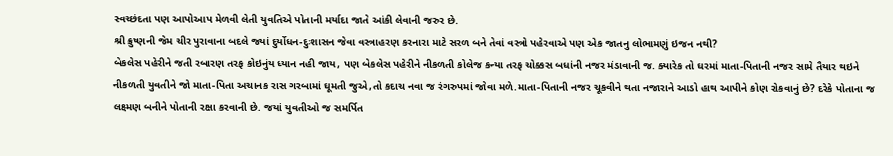સ્વચ્છંદતા પણ આપોઆપ મેળવી લેતી યુવતિએ પોતાની મર્યાદા જાતે આંકી લેવાની જરુર છે.
શ્રી ક્રુષ્ણની જેમ ચીર પુરાવાના બદલે જ્યાં દુર્યોધન-દુઃશાસન જેવા વસ્ત્રાહરણ કરનારા માટે સરળ બને તેવાં વસ્ત્રો પહેરવાએ પણ એક જાતનુ લોભામણું ઇજન નથી?
બેકલેસ પહેરીને જતી રબારણ તરફ કોઇનુંય ધ્યાન નહી જાય, પણ બેકલેસ પહેરીને નીકળતી કોલેજ કન્યા તરફ ચોક્કસ બધાંની નજર મંડાવાની જ. ક્યારેક તો ઘરમાં માતા-પિતાની નજર સામે તૈયાર થઇને નીકળતી યુવતીને જો માતા-પિતા અચાનક રાસ ગરબામાં ઘૂમતી જુએ,તો કદાચ નવા જ રંગરુપમાં જોવા મળે.માતા-પિતાની નજર ચૂકવીને થતા નજારાને આડો હાથ આપીને કોણ રોકવાનું છે? દરેકે પોતાના જ લક્ષ્મણ બનીને પોતાની રક્ષા કરવાની છે. જયાં યુવતીઓ જ સમર્પિત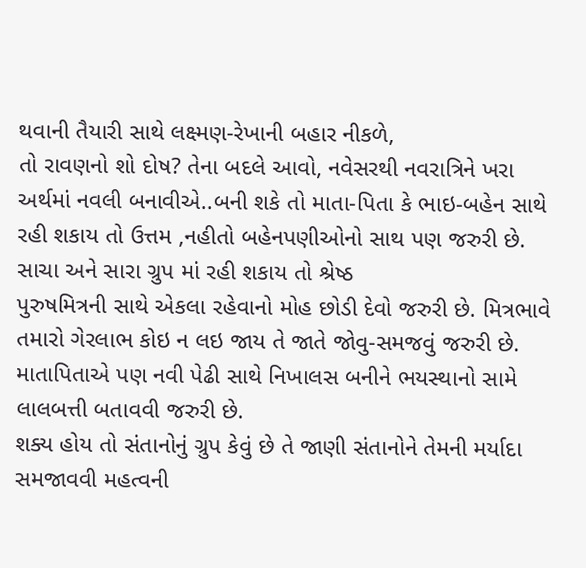થવાની તૈયારી સાથે લક્ષ્મણ-રેખાની બહાર નીકળે,
તો રાવણનો શો દોષ? તેના બદલે આવો, નવેસરથી નવરાત્રિને ખરા અર્થમાં નવલી બનાવીએ..બની શકે તો માતા-પિતા કે ભાઇ-બહેન સાથે રહી શકાય તો ઉત્તમ ,નહીતો બહેનપણીઓનો સાથ પણ જરુરી છે.
સાચા અને સારા ગ્રુપ માં રહી શકાય તો શ્રેષ્ઠ
પુરુષમિત્રની સાથે એકલા રહેવાનો મોહ છોડી દેવો જરુરી છે. મિત્રભાવે તમારો ગેરલાભ કોઇ ન લઇ જાય તે જાતે જોવુ-સમજવું જરુરી છે.
માતાપિતાએ પણ નવી પેઢી સાથે નિખાલસ બનીને ભયસ્થાનો સામે લાલબત્તી બતાવવી જરુરી છે.
શક્ય હોય તો સંતાનોનું ગ્રુપ કેવું છે તે જાણી સંતાનોને તેમની મર્યાદા સમજાવવી મહત્વની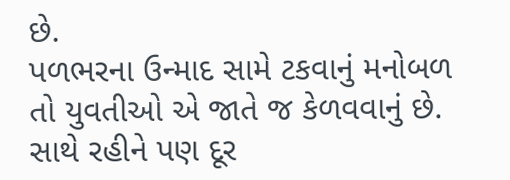છે.
પળભરના ઉન્માદ સામે ટકવાનું મનોબળ તો યુવતીઓ એ જાતે જ કેળવવાનું છે.
સાથે રહીને પણ દૂર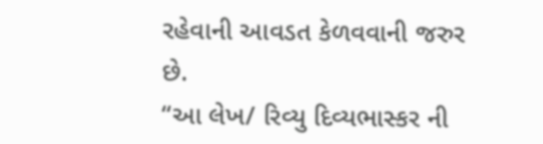રહેવાની આવડત કેળવવાની જરુર છે.
“આ લેખ/ રિવ્યુ દિવ્યભાસ્કર ની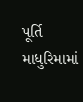પૂર્તિ માધુરિમામાં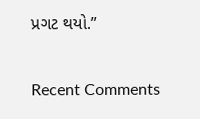પ્રગટ થયો.”


Recent Comments